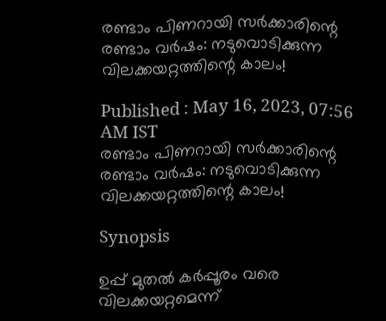രണ്ടാം പിണറായി സര്‍ക്കാരിന്റെ രണ്ടാം വര്‍ഷം: നടുവൊടിക്കുന്ന വിലക്കയറ്റത്തിന്റെ കാലം!

Published : May 16, 2023, 07:56 AM IST
രണ്ടാം പിണറായി സര്‍ക്കാരിന്റെ രണ്ടാം വര്‍ഷം: നടുവൊടിക്കുന്ന വിലക്കയറ്റത്തിന്റെ കാലം!

Synopsis

ഉപ്പ് മുതൽ കര്‍പ്പൂരം വരെ വിലക്കയറ്റമെന്ന്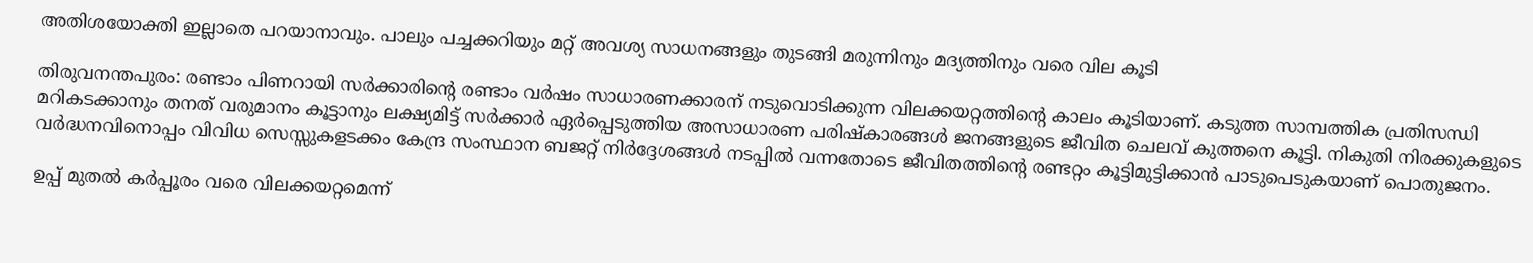അതിശയോക്തി ഇല്ലാതെ പറയാനാവും. പാലും പച്ചക്കറിയും മറ്റ് അവശ്യ സാധനങ്ങളും തുടങ്ങി മരുന്നിനും മദ്യത്തിനും വരെ വില കൂടി

തിരുവനന്തപുരം: രണ്ടാം പിണറായി സര്‍ക്കാരിന്റെ രണ്ടാം വര്‍ഷം സാധാരണക്കാരന് നടുവൊടിക്കുന്ന വിലക്കയറ്റത്തിന്റെ കാലം കൂടിയാണ്. കടുത്ത സാമ്പത്തിക പ്രതിസന്ധി മറികടക്കാനും തനത് വരുമാനം കൂട്ടാനും ലക്ഷ്യമിട്ട് സര്‍ക്കാര്‍ ഏര്‍പ്പെടുത്തിയ അസാധാരണ പരിഷ്കാരങ്ങൾ ജനങ്ങളുടെ ജീവിത ചെലവ് കുത്തനെ കൂട്ടി. നികുതി നിരക്കുകളുടെ വര്‍ദ്ധനവിനൊപ്പം വിവിധ സെസ്സുകളടക്കം കേന്ദ്ര സംസ്ഥാന ബജറ്റ് നിര്‍ദ്ദേശങ്ങൾ നടപ്പിൽ വന്നതോടെ ജീവിതത്തിന്റെ രണ്ടറ്റം കൂട്ടിമുട്ടിക്കാൻ പാടുപെടുകയാണ് പൊതുജനം.

ഉപ്പ് മുതൽ കര്‍പ്പൂരം വരെ വിലക്കയറ്റമെന്ന്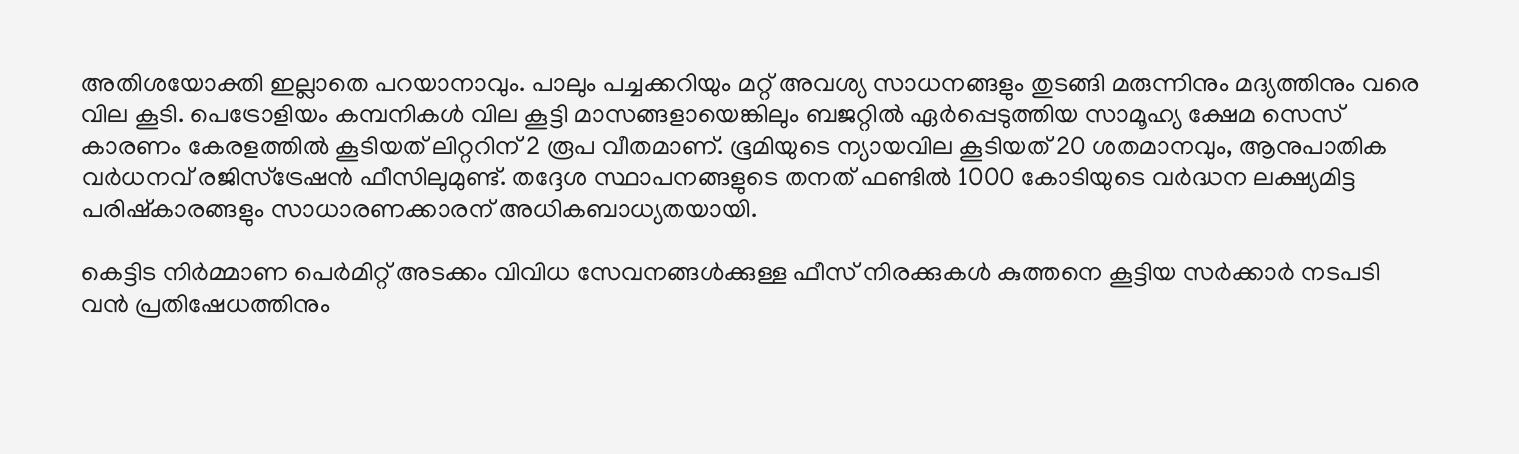അതിശയോക്തി ഇല്ലാതെ പറയാനാവും. പാലും പച്ചക്കറിയും മറ്റ് അവശ്യ സാധനങ്ങളും തുടങ്ങി മരുന്നിനും മദ്യത്തിനും വരെ വില കൂടി. പെട്രോളിയം കമ്പനികൾ വില കൂട്ടി മാസങ്ങളായെങ്കിലും ബജറ്റിൽ ഏര്‍പ്പെടുത്തിയ സാമൂഹ്യ ക്ഷേമ സെസ് കാരണം കേരളത്തിൽ കൂടിയത് ലിറ്ററിന് 2 രൂപ വീതമാണ്. ഭൂമിയുടെ ന്യായവില കൂടിയത് 20 ശതമാനവും, ആനുപാതിക വർധനവ് രജിസ്ട്രേഷൻ ഫീസിലുമുണ്ട്. തദ്ദേശ സ്ഥാപനങ്ങളുടെ തനത് ഫണ്ടിൽ 1000 കോടിയുടെ വര്‍ദ്ധന ലക്ഷ്യമിട്ട പരിഷ്കാരങ്ങളും സാധാരണക്കാരന് അധികബാധ്യതയായി.

കെട്ടിട നിര്‍മ്മാണ പെര്‍മിറ്റ് അടക്കം വിവിധ സേവനങ്ങൾക്കുള്ള ഫീസ് നിരക്കുകൾ കുത്തനെ കൂട്ടിയ സര്‍ക്കാര്‍ നടപടി വൻ പ്രതിഷേധത്തിനും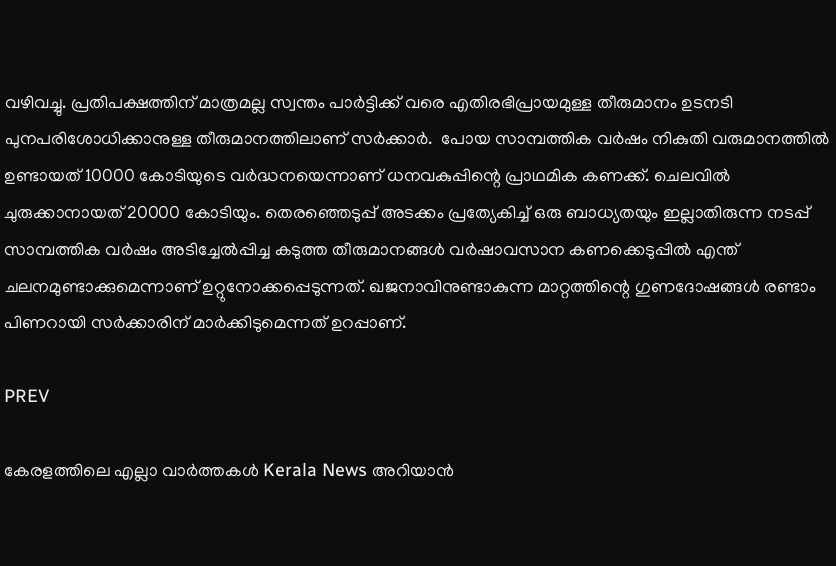വഴിവച്ചു. പ്രതിപക്ഷത്തിന് മാത്രമല്ല സ്വന്തം പാര്‍ട്ടിക്ക് വരെ എതിരഭിപ്രായമുള്ള തീരുമാനം ഉടനടി പുനപരിശോധിക്കാനുള്ള തീരുമാനത്തിലാണ് സര്‍ക്കാര്‍.  പോയ സാമ്പത്തിക വര്‍ഷം നികുതി വരുമാനത്തിൽ ഉണ്ടായത് 10000 കോടിയുടെ വര്‍ദ്ധനയെന്നാണ് ധനവകുപ്പിന്റെ പ്രാഥമിക കണക്ക്. ചെലവിൽ ചുരുക്കാനായത് 20000 കോടിയും. തെരഞ്ഞെടുപ്പ് അടക്കം പ്രത്യേകിച്ച് ഒരു ബാധ്യതയും ഇല്ലാതിരുന്ന നടപ്പ് സാമ്പത്തിക വര്‍ഷം അടിച്ചേൽപ്പിച്ച കടുത്ത തീരുമാനങ്ങൾ വര്‍ഷാവസാന കണക്കെടുപ്പിൽ എന്ത് ചലനമുണ്ടാക്കുമെന്നാണ് ഉറ്റുനോക്കപ്പെടുന്നത്. ഖജനാവിനുണ്ടാകുന്ന മാറ്റത്തിന്റെ ഗുണദോഷങ്ങൾ രണ്ടാം പിണറായി സര്‍ക്കാരിന് മാര്‍ക്കിടുമെന്നത് ഉറപ്പാണ്.

PREV

കേരളത്തിലെ എല്ലാ വാർത്തകൾ Kerala News അറിയാൻ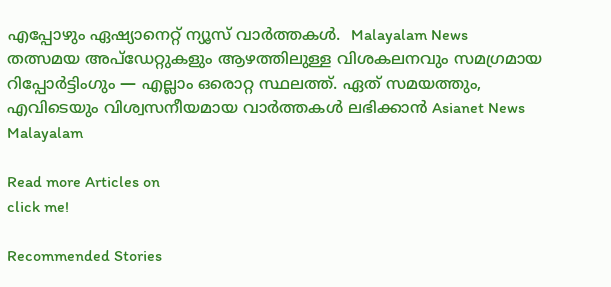എപ്പോഴും ഏഷ്യാനെറ്റ് ന്യൂസ് വാർത്തകൾ.  Malayalam News   തത്സമയ അപ്‌ഡേറ്റുകളും ആഴത്തിലുള്ള വിശകലനവും സമഗ്രമായ റിപ്പോർട്ടിംഗും — എല്ലാം ഒരൊറ്റ സ്ഥലത്ത്. ഏത് സമയത്തും, എവിടെയും വിശ്വസനീയമായ വാർത്തകൾ ലഭിക്കാൻ Asianet News Malayalam

Read more Articles on
click me!

Recommended Stories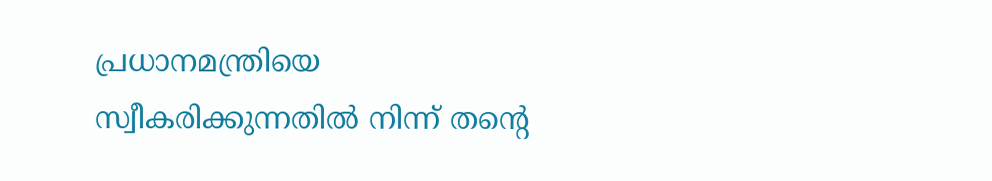പ്രധാനമന്ത്രിയെ സ്വീകരിക്കുന്നതിൽ നിന്ന് തന്റെ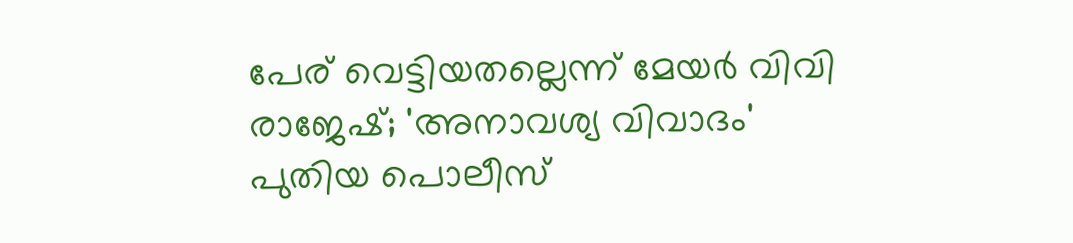പേര് വെട്ടിയതല്ലെന്ന് മേയർ വിവി രാജേഷ്; 'അനാവശ്യ വിവാദം'
പുതിയ പൊലീസ്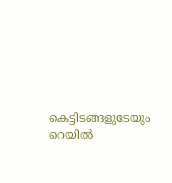കെട്ടിടങ്ങളുടേയും റെയില്‍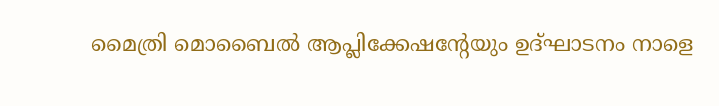മൈത്രി മൊബൈല്‍ ആപ്ലിക്കേഷന്‍റേയും ഉദ്ഘാടനം നാളെ